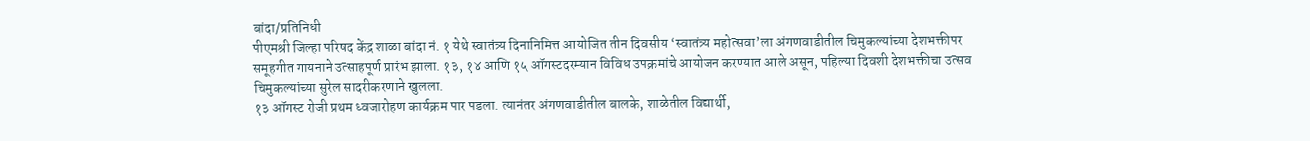बांदा/प्रतिनिधी
पीएमश्री जिल्हा परिषद केंद्र शाळा बांदा नं. १ येथे स्वातंत्र्य दिनानिमित्त आयोजित तीन दिवसीय ‘स्वातंत्र्य महोत्सवा’ला अंगणवाडीतील चिमुकल्यांच्या देशभक्तीपर समूहगीत गायनाने उत्साहपूर्ण प्रारंभ झाला. १३, १४ आणि १५ ऑगस्टदरम्यान विविध उपक्रमांचे आयोजन करण्यात आले असून, पहिल्या दिवशी देशभक्तीचा उत्सव चिमुकल्यांच्या सुरेल सादरीकरणाने खुलला.
१३ ऑगस्ट रोजी प्रथम ध्वजारोहण कार्यक्रम पार पडला. त्यानंतर अंगणवाडीतील बालके, शाळेतील विद्यार्थी,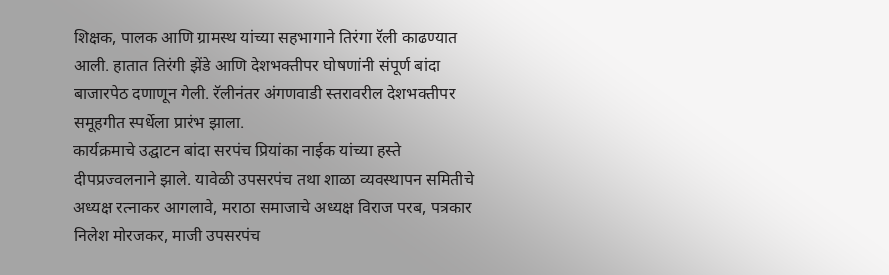शिक्षक, पालक आणि ग्रामस्थ यांच्या सहभागाने तिरंगा रॅली काढण्यात आली. हातात तिरंगी झेंडे आणि देशभक्तीपर घोषणांनी संपूर्ण बांदा बाजारपेठ दणाणून गेली. रॅलीनंतर अंगणवाडी स्तरावरील देशभक्तीपर समूहगीत स्पर्धेला प्रारंभ झाला.
कार्यक्रमाचे उद्घाटन बांदा सरपंच प्रियांका नाईक यांच्या हस्ते दीपप्रज्वलनाने झाले. यावेळी उपसरपंच तथा शाळा व्यवस्थापन समितीचे अध्यक्ष रत्नाकर आगलावे, मराठा समाजाचे अध्यक्ष विराज परब, पत्रकार निलेश मोरजकर, माजी उपसरपंच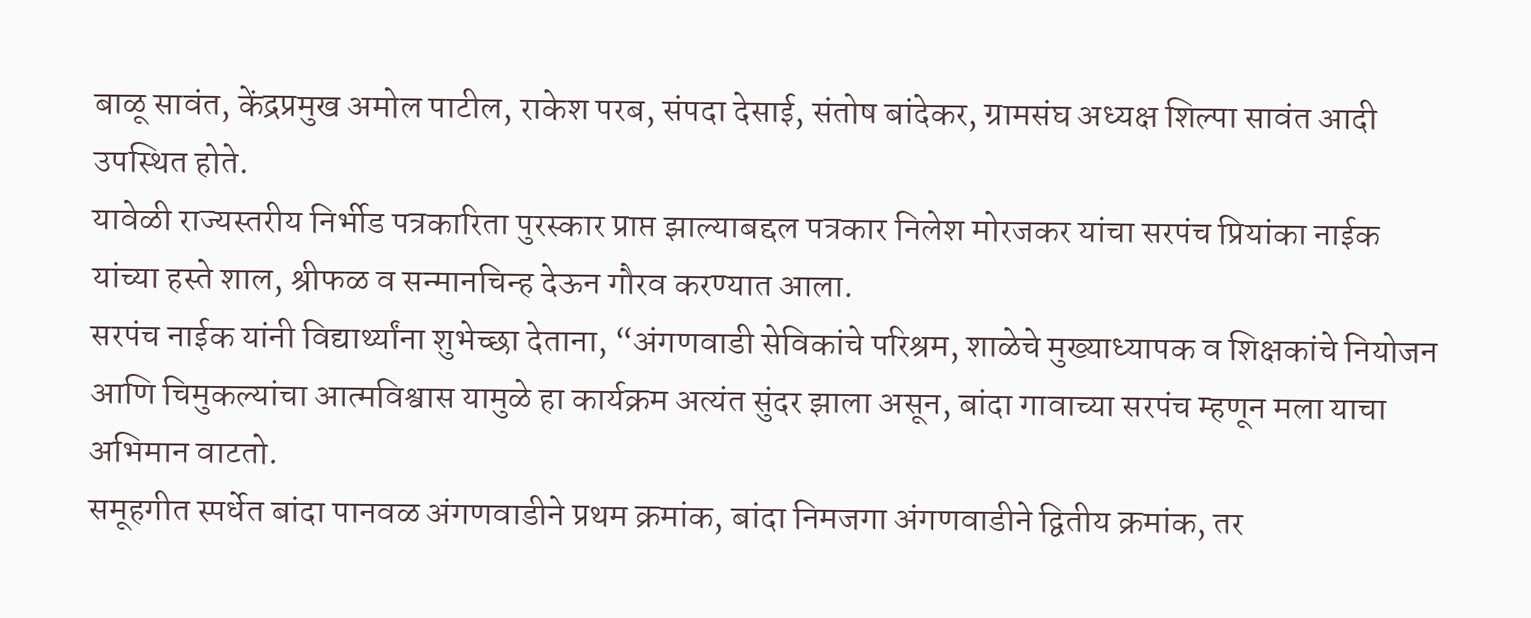बाळू सावंत, केंद्रप्रमुख अमोल पाटील, राकेश परब, संपदा देसाई, संतोष बांदेकर, ग्रामसंघ अध्यक्ष शिल्पा सावंत आदी उपस्थित होते.
यावेळी राज्यस्तरीय निर्भीड पत्रकारिता पुरस्कार प्राप्त झाल्याबद्दल पत्रकार निलेश मोरजकर यांचा सरपंच प्रियांका नाईक यांच्या हस्ते शाल, श्रीफळ व सन्मानचिन्ह देऊन गौरव करण्यात आला.
सरपंच नाईक यांनी विद्यार्थ्यांना शुभेच्छा देताना, “अंगणवाडी सेविकांचे परिश्रम, शाळेचे मुख्याध्यापक व शिक्षकांचे नियोजन आणि चिमुकल्यांचा आत्मविश्वास यामुळे हा कार्यक्रम अत्यंत सुंदर झाला असून, बांदा गावाच्या सरपंच म्हणून मला याचा अभिमान वाटतो.
समूहगीत स्पर्धेत बांदा पानवळ अंगणवाडीने प्रथम क्रमांक, बांदा निमजगा अंगणवाडीने द्वितीय क्रमांक, तर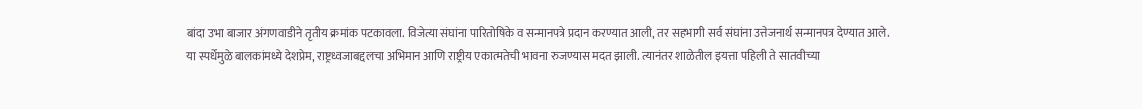बांदा उभा बाजार अंगणवाडीने तृतीय क्रमांक पटकावला. विजेत्या संघांना पारितोषिके व सन्मानपत्रे प्रदान करण्यात आली, तर सहभागी सर्व संघांना उत्तेजनार्थ सन्मानपत्र देण्यात आले.
या स्पर्धेमुळे बालकांमध्ये देशप्रेम, राष्ट्रध्वजाबद्दलचा अभिमान आणि राष्ट्रीय एकात्मतेची भावना रुजण्यास मदत झाली. त्यानंतर शाळेतील इयत्ता पहिली ते सातवीच्या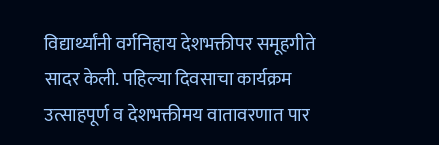विद्यार्थ्यांनी वर्गनिहाय देशभक्तीपर समूहगीते सादर केली. पहिल्या दिवसाचा कार्यक्रम उत्साहपूर्ण व देशभक्तीमय वातावरणात पार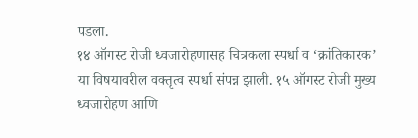पडला.
१४ ऑगस्ट रोजी ध्वजारोहणासह चित्रकला स्पर्धा व ‘क्रांतिकारक’ या विषयावरील वक्तृत्व स्पर्धा संपन्न झाली. १५ ऑगस्ट रोजी मुख्य ध्वजारोहण आणि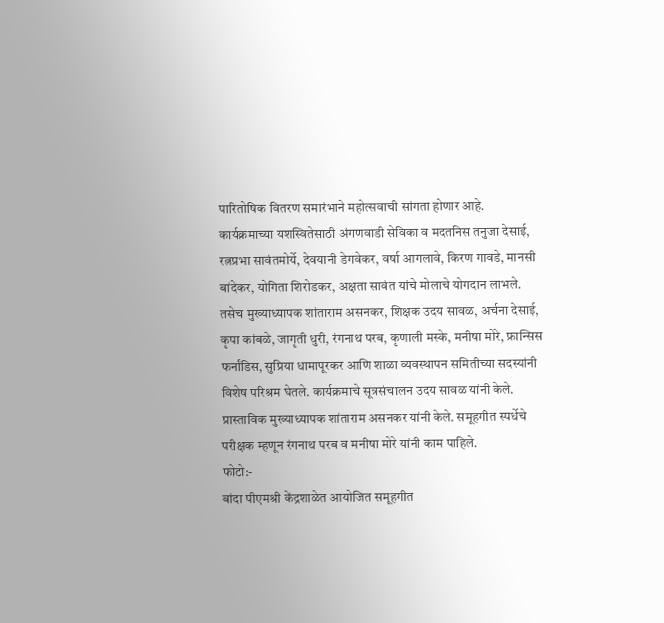पारितोषिक वितरण समारंभाने महोत्सवाची सांगता होणार आहे.
कार्यक्रमाच्या यशस्वितेसाठी अंगणवाडी सेविका व मदतनिस तनुजा देसाई, रत्नप्रभा सावंतमोर्ये, देवयानी डेगवेकर, वर्षा आगलावे, किरण गावडे, मानसी बांदेकर, योगिता शिरोडकर, अक्षता सावंत यांचे मोलाचे योगदान लाभले. तसेच मुख्याध्यापक शांताराम असनकर, शिक्षक उदय सावळ, अर्चना देसाई, कृपा कांबळे, जागृती धुरी, रंगनाथ परब, कृणाली मस्के, मनीषा मोरे, फ्रान्सिस फर्नांडिस, सुप्रिया धामापूरकर आणि शाळा व्यवस्थापन समितीच्या सदस्यांनी विशेष परिश्रम घेतले. कार्यक्रमाचे सूत्रसंचालन उदय सावळ यांनी केले. प्रास्ताविक मुख्याध्यापक शांताराम असनकर यांनी केले. समूहगीत स्पर्धेचे परीक्षक म्हणून रंगनाथ परब व मनीषा मोरे यांनी काम पाहिले.
फोटो:-
बांदा पीएमश्री केंद्रशाळेत आयोजित समूहगीत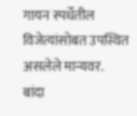गायन स्पर्धेतील विजेत्यांसोबत उपस्थित असलेले मान्यवर.
बांदा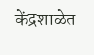केंद्रशाळेत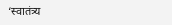‘स्वातंत्र्य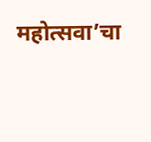महोत्सवा’चा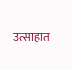उत्साहात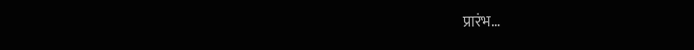प्रारंभ…